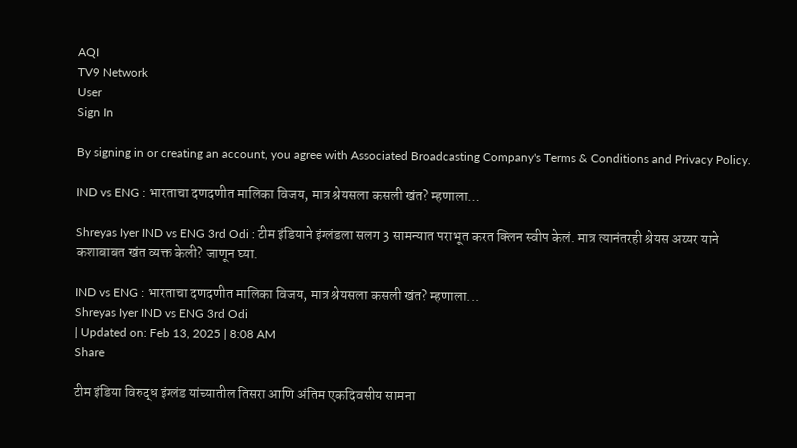AQI
TV9 Network
User
Sign In

By signing in or creating an account, you agree with Associated Broadcasting Company's Terms & Conditions and Privacy Policy.

IND vs ENG : भारताचा दणदणीत मालिका विजय, मात्र श्रेयसला कसली खंत? म्हणाला…

Shreyas Iyer IND vs ENG 3rd Odi : टीम इंडियाने इंग्लंडला सलग 3 सामन्यात पराभूत करत क्लिन स्वीप केलं. मात्र त्यानंतरही श्रेयस अय्यर याने कशाबाबत खंत व्यक्त केली? जाणून घ्या.

IND vs ENG : भारताचा दणदणीत मालिका विजय, मात्र श्रेयसला कसली खंत? म्हणाला...
Shreyas Iyer IND vs ENG 3rd Odi
| Updated on: Feb 13, 2025 | 8:08 AM
Share

टीम इंडिया विरुद्ध इंग्लंड यांच्यातील तिसरा आणि अंतिम एकदिवसीय सामना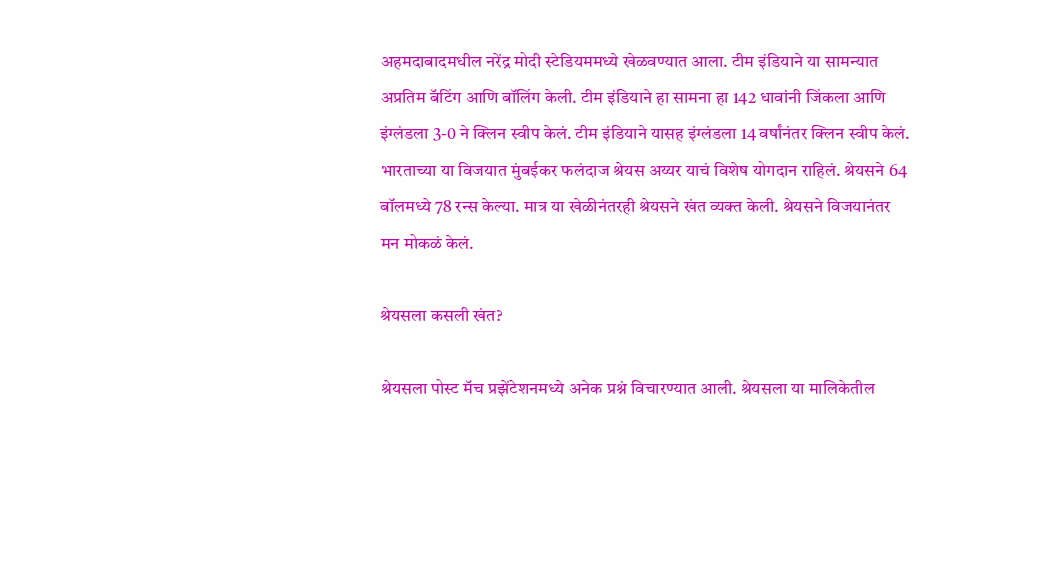अहमदाबादमधील नरेंद्र मोदी स्टेडियममध्ये खेळवण्यात आला. टीम इंडियाने या सामन्यात अप्रतिम बॅटिंग आणि बॉलिंग केली. टीम इंडियाने हा सामना हा 142 धावांनी जिंकला आणि इंग्लंडला 3-0 ने क्लिन स्वीप केलं. टीम इंडियाने यासह इंग्लंडला 14 वर्षांनंतर क्लिन स्वीप केलं. भारताच्या या विजयात मुंबईकर फलंदाज श्रेयस अय्यर याचं विशेष योगदान राहिलं. श्रेयसने 64 बॉलमध्ये 78 रन्स केल्या. मात्र या खेळीनंतरही श्रेयसने खंत व्यक्त केली. श्रेयसने विजयानंतर मन मोकळं केलं.

श्रेयसला कसली खंत?

श्रेयसला पोस्ट मॅच प्रझेंटेशनमध्ये अनेक प्रश्नं विचारण्यात आली. श्रेयसला या मालिकेतील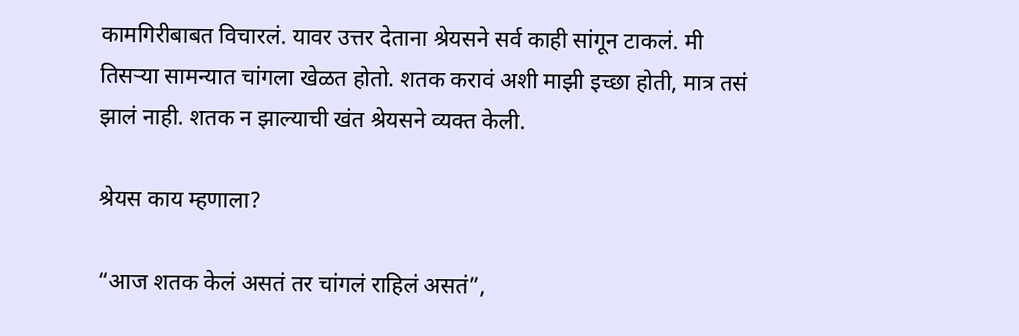कामगिरीबाबत विचारलं. यावर उत्तर देताना श्रेयसने सर्व काही सांगून टाकलं. मी तिसऱ्या सामन्यात चांगला खेळत होतो. शतक करावं अशी माझी इच्छा होती, मात्र तसं झालं नाही. शतक न झाल्याची खंत श्रेयसने व्यक्त केली.

श्रेयस काय म्हणाला?

“आज शतक केलं असतं तर चांगलं राहिलं असतं”,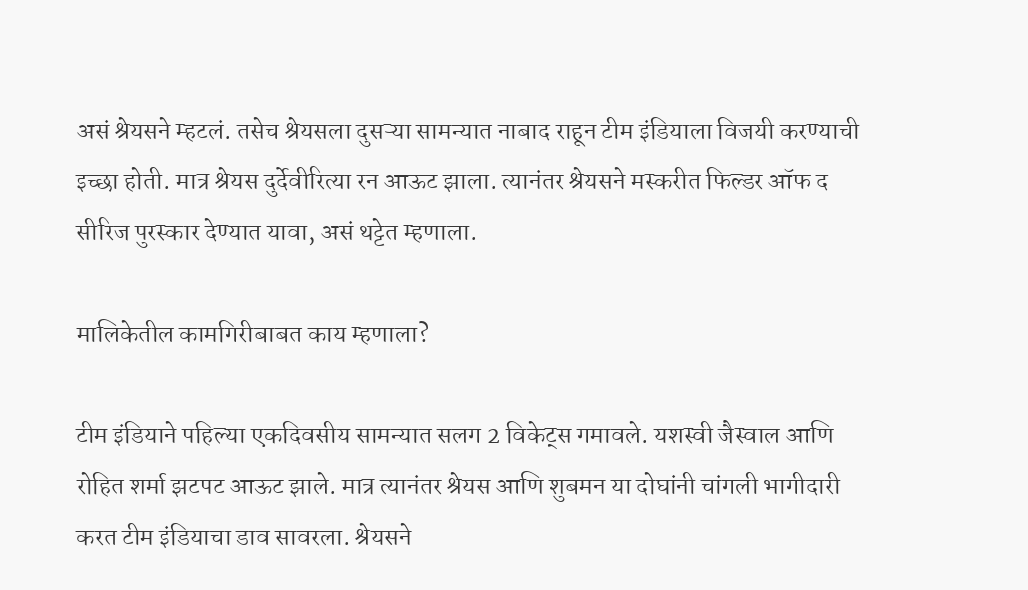असं श्रेयसने म्हटलं. तसेच श्रेयसला दुसऱ्या सामन्यात नाबाद राहून टीम इंडियाला विजयी करण्याची इच्छा होती. मात्र श्रेयस दुर्देवीरित्या रन आऊट झाला. त्यानंतर श्रेयसने मस्करीत फिल्डर ऑफ द सीरिज पुरस्कार देण्यात यावा, असं थट्टेत म्हणाला.

मालिकेतील कामगिरीबाबत काय म्हणाला?

टीम इंडियाने पहिल्या एकदिवसीय सामन्यात सलग 2 विकेट्स गमावले. यशस्वी जैस्वाल आणि रोहित शर्मा झटपट आऊट झाले. मात्र त्यानंतर श्रेयस आणि शुबमन या दोघांनी चांगली भागीदारी करत टीम इंडियाचा डाव सावरला. श्रेयसने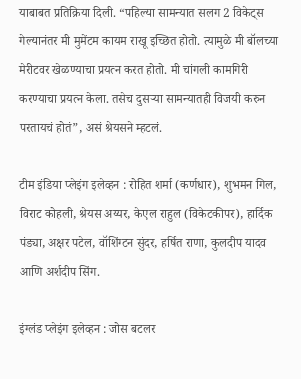याबाबत प्रतिक्रिया दिली. “पहिल्या सामन्यात सलग 2 विकेट्स गेल्यानंतर मी मुमेंटम कायम राखू इच्छित होतो. त्यामुळे मी बॉलच्या मेरीटवर खेळण्याचा प्रयत्न करत होतो. मी चांगली कामगिरी करण्याचा प्रयत्न केला. तसेच दुसऱ्या सामन्यातही विजयी करुन परतायचं होतं”, असं श्रेयसने म्हटलं.

टीम इंडिया प्लेइंग इलेव्हन : रोहित शर्मा (कर्णधार), शुभमन गिल, विराट कोहली, श्रेयस अय्यर, केएल राहुल (विकेटकीपर), हार्दिक पंड्या, अक्षर पटेल, वॉशिंग्टन सुंदर, हर्षित राणा, कुलदीप यादव आणि अर्शदीप सिंग.

इंग्लंड प्लेइंग इलेव्हन : जोस बटलर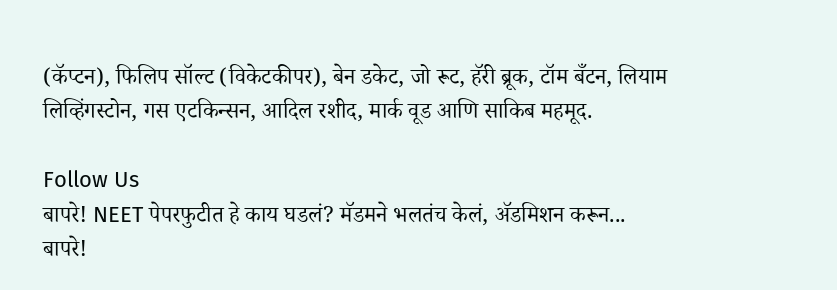(कॅप्टन), फिलिप सॉल्ट (विकेटकीपर), बेन डकेट, जो रूट, हॅरी ब्रूक, टॉम बँटन, लियाम लिव्हिंगस्टोन, गस एटकिन्सन, आदिल रशीद, मार्क वूड आणि साकिब महमूद.

Follow Us
बापरे! NEET पेपरफुटीत हे काय घडलं? मॅडमने भलतंच केलं, ॲडमिशन करून...
बापरे!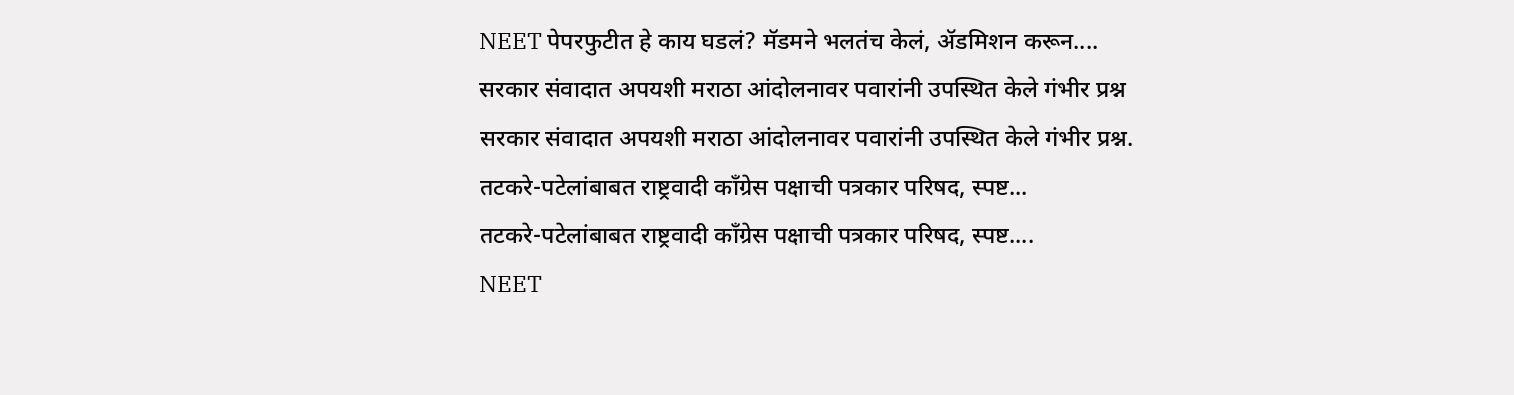NEET पेपरफुटीत हे काय घडलं? मॅडमने भलतंच केलं, ॲडमिशन करून....
सरकार संवादात अपयशी मराठा आंदोलनावर पवारांनी उपस्थित केले गंभीर प्रश्न
सरकार संवादात अपयशी मराठा आंदोलनावर पवारांनी उपस्थित केले गंभीर प्रश्न.
तटकरे-पटेलांबाबत राष्ट्रवादी कॉंग्रेस पक्षाची पत्रकार परिषद, स्पष्ट...
तटकरे-पटेलांबाबत राष्ट्रवादी कॉंग्रेस पक्षाची पत्रकार परिषद, स्पष्ट....
NEET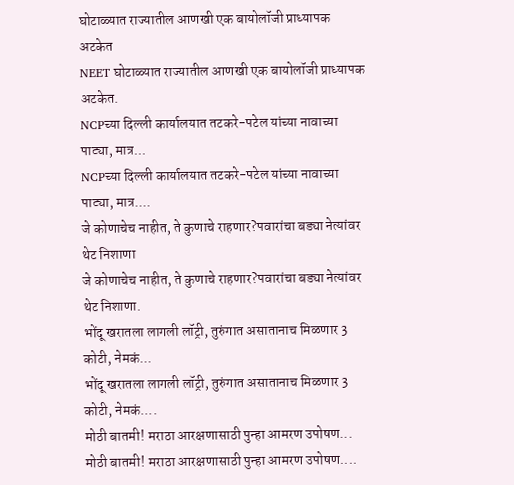घोटाळ्यात राज्यातील आणखी एक बायोलॉजी प्राध्यापक अटकेत
NEET घोटाळ्यात राज्यातील आणखी एक बायोलॉजी प्राध्यापक अटकेत.
NCPच्या दिल्ली कार्यालयात तटकरे-पटेल यांच्या नावाच्या पाट्या, मात्र...
NCPच्या दिल्ली कार्यालयात तटकरे-पटेल यांच्या नावाच्या पाट्या, मात्र....
जे कोणाचेच नाहीत, ते कुणाचे राहणार?पवारांचा बड्या नेत्यांवर थेट निशाणा
जे कोणाचेच नाहीत, ते कुणाचे राहणार?पवारांचा बड्या नेत्यांवर थेट निशाणा.
भोंदू खरातला लागली लॉट्री, तुरुंगात असातानाच मिळणार 3 कोटी, नेमकं...
भोंदू खरातला लागली लॉट्री, तुरुंगात असातानाच मिळणार 3 कोटी, नेमकं....
मोठी बातमी! मराठा आरक्षणासाठी पुन्हा आमरण उपोषण...
मोठी बातमी! मराठा आरक्षणासाठी पुन्हा आमरण उपोषण....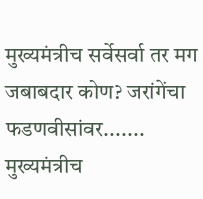मुख्यमंत्रीच सर्वेसर्वा तर मग जबाबदार कोण? जरांगेंचा फडणवीसांवर.......
मुख्यमंत्रीच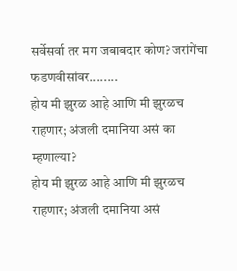सर्वेसर्वा तर मग जबाबदार कोण? जरांगेंचा फडणवीसांवर........
होय मी झुरळ आहे आणि मी झुरळच राहणार; अंजली दमानिया असं का म्हणाल्या?
होय मी झुरळ आहे आणि मी झुरळच राहणार; अंजली दमानिया असं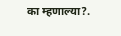का म्हणाल्या?.